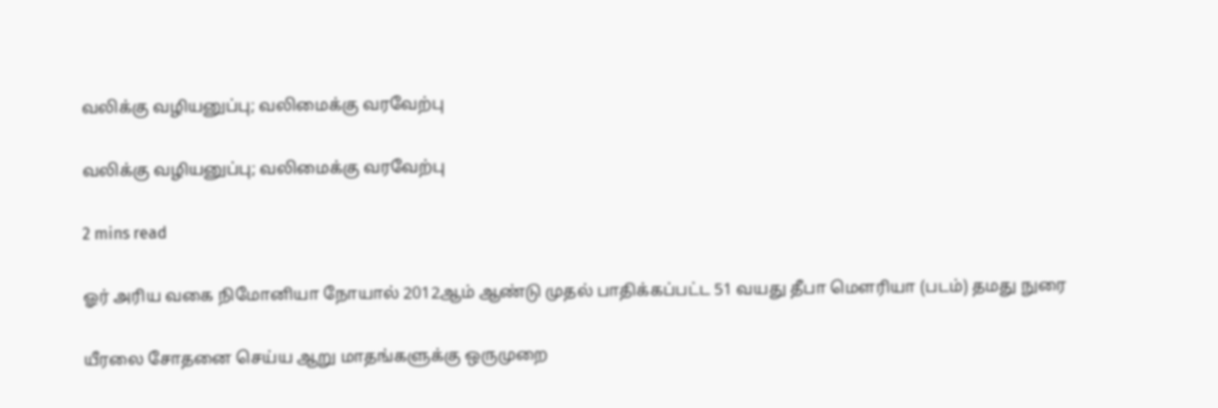வலிக்கு வழியனுப்பு; வலிமைக்கு வரவேற்பு

வலிக்கு வழியனுப்பு; வலிமைக்கு வரவேற்பு

2 mins read

ஓர் அரிய வகை நிமோனியா நோயால் 2012ஆம் ஆண்டு முதல் பாதிக்கப்பட்ட 51 வயது தீபா மௌரியா (படம்) தமது நுரை

யீரலை சோதனை செய்ய ஆறு மாதங்களுக்கு ஒருமுறை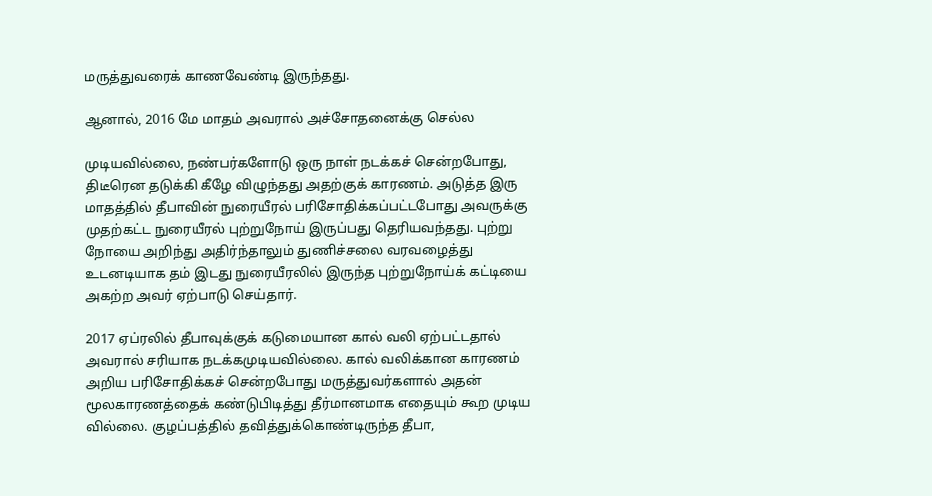மருத்துவரைக் காணவேண்டி இருந்தது.

ஆனால், 2016 மே மாதம் அவரால் அச்சோதனைக்கு செல்ல

முடியவில்லை, நண்பர்களோடு ஒரு நாள் நடக்கச் சென்றபோது, திடீரென தடுக்கி கீழே விழுந்தது அதற்குக் காரணம். அடுத்த இரு மாதத்தில் தீபாவின் நுரையீரல் பரிசோதிக்கப்பட்டபோது அவருக்கு முதற்கட்ட நுரையீரல் புற்றுநோய் இருப்பது தெரியவந்தது. புற்று நோயை அறிந்து அதிர்ந்தாலும் துணிச்சலை வரவழைத்து உடனடியாக தம் இடது நுரையீரலில் இருந்த புற்றுநோய்க் கட்டியை அகற்ற அவர் ஏற்பாடு செய்தார்.

2017 ஏப்ரலில் தீபாவுக்குக் கடுமையான கால் வலி ஏற்பட்டதால் அவரால் சரியாக நடக்கமுடியவில்லை. கால் வலிக்கான காரணம் அறிய பரிசோதிக்கச் சென்றபோது மருத்துவர்களால் அதன் மூலகாரணத்தைக் கண்டுபிடித்து தீர்மானமாக எதையும் கூற முடிய வில்லை. குழப்பத்தில் தவித்துக்கொண்டிருந்த தீபா,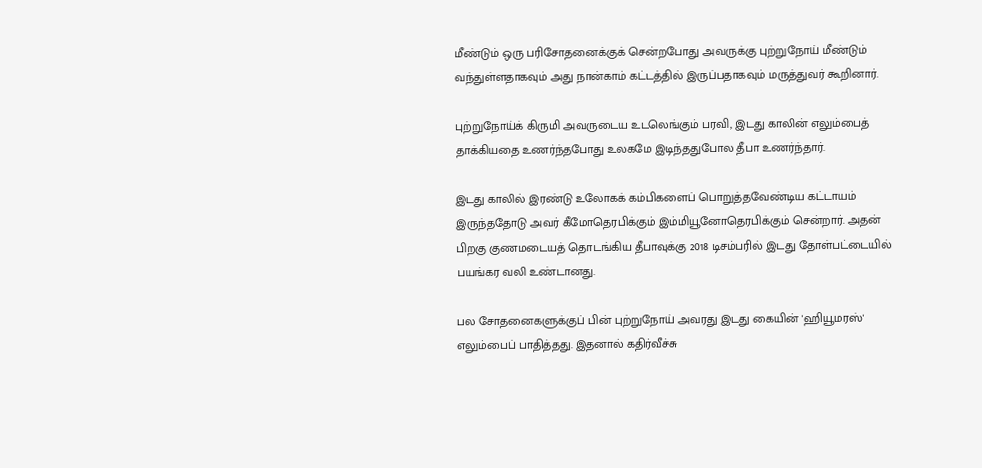மீண்டும் ஒரு பரிசோதனைக்குக் சென்றபோது அவருக்கு புற்றுநோய் மீண்டும் வந்துள்ளதாகவும் அது நான்காம் கட்டத்தில் இருப்பதாகவும் மருத்துவர் கூறினார்.

புற்றுநோய்க் கிருமி அவருடைய உடலெங்கும் பரவி, இடது காலின் எலும்பைத் தாக்கியதை உணர்ந்தபோது உலகமே இடிந்ததுபோல தீபா உணர்ந்தார்.

இடது காலில் இரண்டு உலோகக் கம்பிகளைப் பொறுத்தவேண்டிய கட்டாயம் இருந்ததோடு அவர் கீமோதெரபிக்கும் இம்மியூனோதெரபிக்கும் சென்றார். அதன் பிறகு குணமடையத் தொடங்கிய தீபாவுக்கு 2018 டிசம்பரில் இடது தோள்பட்டையில் பயங்கர வலி உண்டானது.

பல சோதனைகளுக்குப் பின் புற்றுநோய் அவரது இடது கையின் 'ஹியூமரஸ்' எலும்பைப் பாதித்தது. இதனால் கதிர்வீச்சு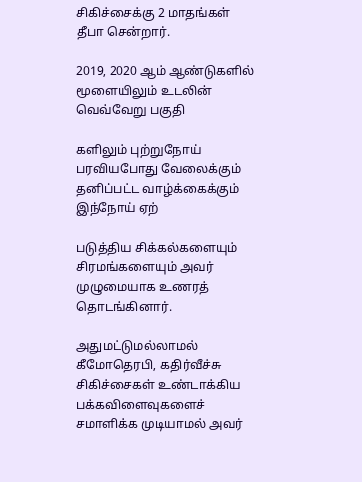சிகிச்சைக்கு 2 மாதங்கள் தீபா சென்றார்.

2019, 2020 ஆம் ஆண்டுகளில் மூளையிலும் உடலின் வெவ்வேறு பகுதி

களிலும் புற்றுநோய் பரவியபோது வேலைக்கும் தனிப்பட்ட வாழ்க்கைக்கும் இந்நோய் ஏற்

படுத்திய சிக்கல்களையும் சிரமங்களையும் அவர் முழுமையாக உணரத் தொடங்கினார்.

அதுமட்டுமல்லாமல் கீமோதெரபி, கதிர்வீச்சு சிகிச்சைகள் உண்டாக்கிய பக்கவிளைவுகளைச் சமாளிக்க முடியாமல் அவர்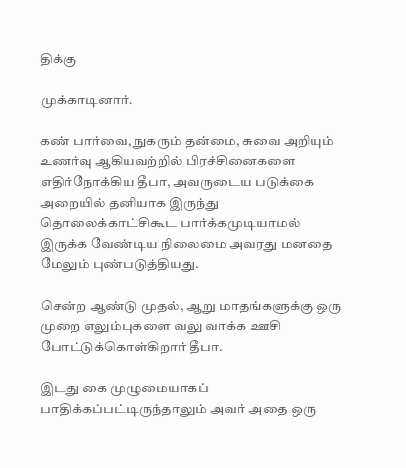திக்கு

முக்காடினார்.

கண் பார்வை, நுகரும் தன்மை, சுவை அறியும் உணர்வு ஆகியவற்றில் பிரச்சினைகளை எதிர்நோக்கிய தீபா, அவருடைய படுக்கை அறையில் தனியாக இருந்து தொலைக்காட்சிகூட பார்க்கமுடியாமல் இருக்க வேண்டிய நிலைமை அவரது மனதை மேலும் புண்படுத்தியது.

சென்ற ஆண்டு முதல், ஆறு மாதங்களுக்கு ஒரு முறை எலும்புகளை வலு வாக்க ஊசி போட்டுக்கொள்கிறார் தீபா.

இடது கை முழுமையாகப் பாதிக்கப்பட்டிருந்தாலும் அவர் அதை ஒரு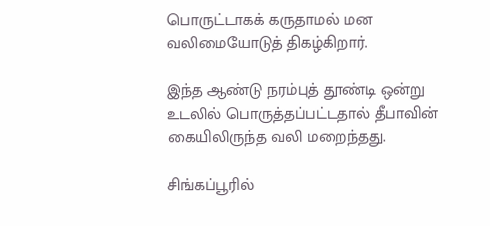பொருட்டாகக் கருதாமல் மன வலிமையோடுத் திகழ்கிறார்.

இந்த ஆண்டு நரம்புத் தூண்டி ஒன்று உடலில் பொருத்தப்பட்டதால் தீபாவின் கையிலிருந்த வலி மறைந்தது.

சிங்கப்பூரில்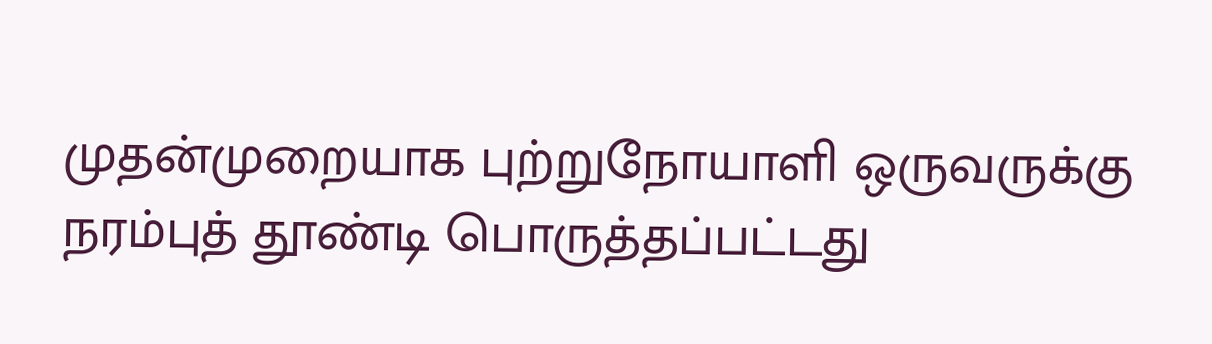முதன்முறையாக புற்றுநோயாளி ஒருவருக்கு நரம்புத் தூண்டி பொருத்தப்பட்டது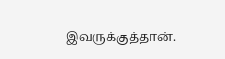இவருக்குத்தான்.